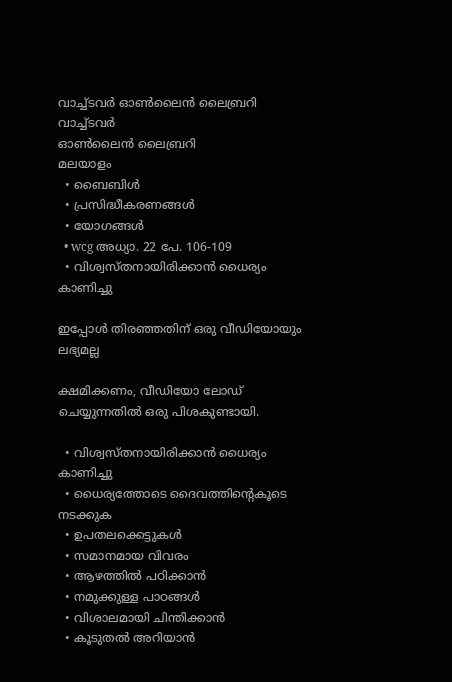വാച്ച്ടവര്‍ ഓണ്‍ലൈന്‍ ലൈബ്രറി
വാച്ച്ടവര്‍
ഓണ്‍ലൈന്‍ ലൈബ്രറി
മലയാളം
  • ബൈബിൾ
  • പ്രസിദ്ധീകരണങ്ങൾ
  • യോഗങ്ങൾ
  • wcg അധ്യാ. 22 പേ. 106-109
  • വിശ്വസ്‌തനായിരിക്കാൻ ധൈര്യം കാണിച്ചു

ഇപ്പോൾ തിരഞ്ഞതിന് ഒരു വീഡിയോയും ലഭ്യമല്ല

ക്ഷമിക്കണം, വീഡിയോ ലോഡ് ചെയ്യുന്നതിൽ ഒരു പിശകുണ്ടായി.

  • വിശ്വസ്‌തനായിരിക്കാൻ ധൈര്യം കാണിച്ചു
  • ധൈര്യത്തോടെ ദൈവത്തിന്റെകൂടെ നടക്കുക
  • ഉപതലക്കെട്ടുകള്‍
  • സമാനമായ വിവരം
  • ആഴത്തിൽ പഠിക്കാൻ
  • നമുക്കുള്ള പാഠങ്ങൾ
  • വിശാലമായി ചിന്തിക്കാൻ
  • കൂടുതൽ അറിയാൻ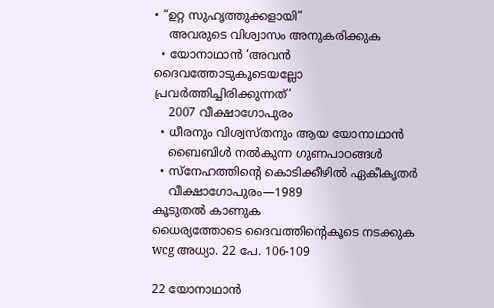• “ഉറ്റ സുഹൃത്തുക്കളായി”
    അവരുടെ വിശ്വാസം അനുകരിക്കുക
  • യോനാഥാൻ ‘അവൻ ദൈവത്തോടുകൂടെയല്ലോ പ്രവർത്തിച്ചിരിക്കുന്നത്‌’
    2007 വീക്ഷാഗോപുരം
  • ധീരനും വിശ്വസ്‌തനും ആയ യോനാഥാൻ
    ബൈബിൾ നൽകുന്ന ഗുണപാഠങ്ങൾ
  • സ്‌നേഹത്തിന്റെ കൊടിക്കീഴിൽ ഏകീകൃതർ
    വീക്ഷാഗോപുരം—1989
കൂടുതൽ കാണുക
ധൈര്യത്തോടെ ദൈവത്തിന്റെകൂടെ നടക്കുക
wcg അധ്യാ. 22 പേ. 106-109

22 യോനാഥാൻ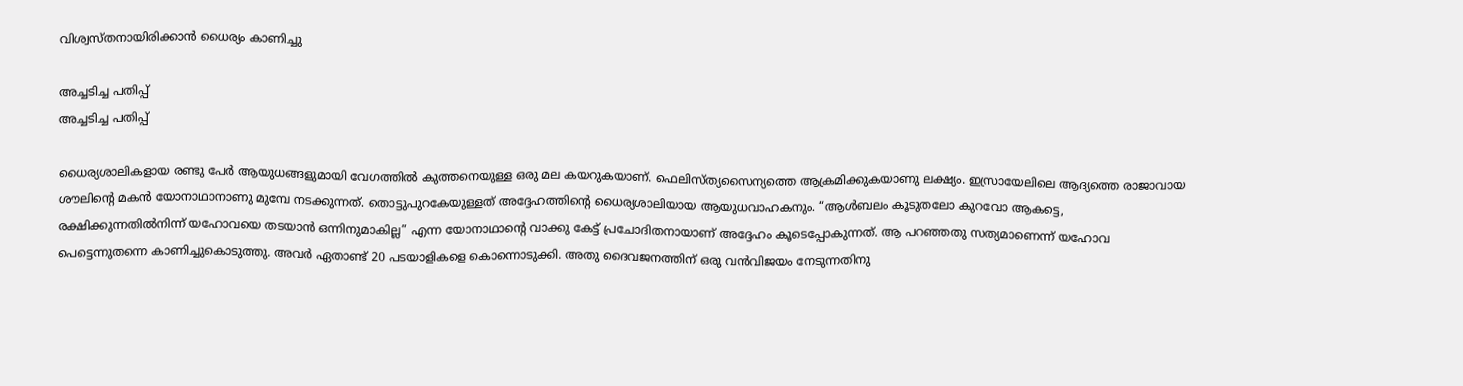വിശ്വസ്‌തനായിരിക്കാൻ ധൈര്യം കാണിച്ചു

അച്ചടിച്ച പതിപ്പ്
അച്ചടിച്ച പതിപ്പ്

ധൈര്യശാലികളായ രണ്ടു പേർ ആയുധങ്ങളുമായി വേഗത്തിൽ കുത്തനെയുള്ള ഒരു മല കയറുകയാണ്‌. ഫെലിസ്‌ത്യസൈന്യത്തെ ആക്രമിക്കുകയാണു ലക്ഷ്യം. ഇസ്രായേലിലെ ആദ്യത്തെ രാജാവായ ശൗലിന്റെ മകൻ യോനാഥാനാണു മുമ്പേ നടക്കുന്നത്‌. തൊട്ടുപുറകേയുള്ളത്‌ അദ്ദേഹത്തിന്റെ ധൈര്യശാലിയായ ആയുധവാഹകനും. “ആൾബലം കൂടുതലോ കുറവോ ആകട്ടെ, രക്ഷിക്കുന്നതിൽനിന്ന്‌ യഹോവയെ തടയാൻ ഒന്നിനുമാകില്ല” എന്ന യോനാഥാന്റെ വാക്കു കേട്ട്‌ പ്രചോദിതനായാണ്‌ അദ്ദേഹം കൂടെപ്പോകുന്നത്‌. ആ പറഞ്ഞതു സത്യമാണെന്ന്‌ യഹോവ പെട്ടെന്നുതന്നെ കാണിച്ചുകൊടുത്തു. അവർ ഏതാണ്ട്‌ 20 പടയാളികളെ കൊന്നൊടുക്കി. അതു ദൈവജനത്തിന്‌ ഒരു വൻവിജയം നേടുന്നതിനു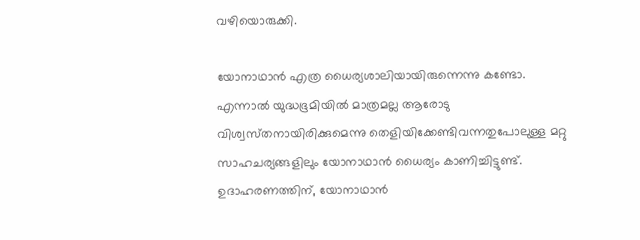വഴിയൊരുക്കി.

യോനാഥാൻ എത്ര ധൈര്യശാലിയായിരുന്നെന്നു കണ്ടോ. എന്നാൽ യുദ്ധഭൂമിയിൽ മാത്രമല്ല ആരോടു വിശ്വസ്‌തനായിരിക്കുമെന്നു തെളിയിക്കേണ്ടിവന്നതുപോലുള്ള മറ്റു സാഹചര്യങ്ങളിലും യോനാഥാൻ ധൈര്യം കാണിച്ചിട്ടുണ്ട്‌. ഉദാഹരണത്തിന്‌, യോനാഥാൻ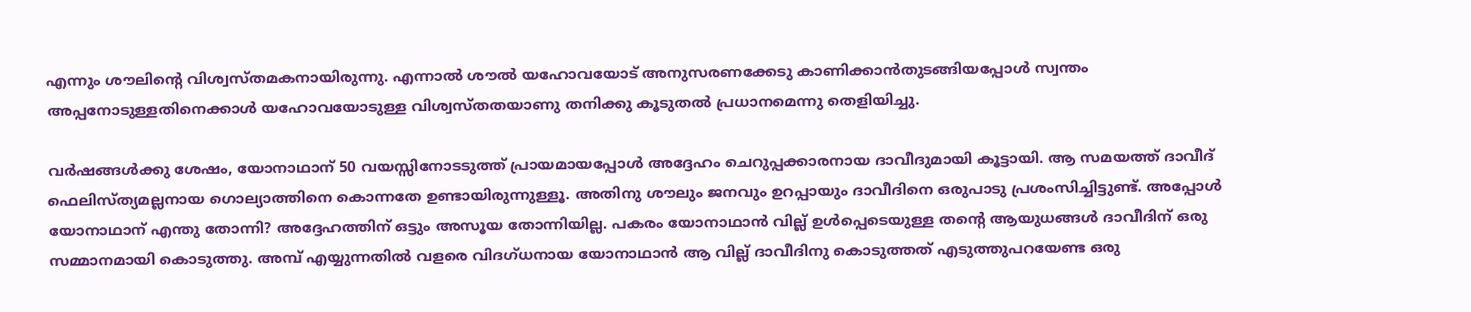എന്നും ശൗലിന്റെ വിശ്വസ്‌തമകനായിരുന്നു. എന്നാൽ ശൗൽ യഹോവയോട്‌ അനുസരണക്കേടു കാണിക്കാൻതുടങ്ങിയപ്പോൾ സ്വന്തം അപ്പനോടുള്ളതിനെക്കാൾ യഹോവയോടുള്ള വിശ്വസ്‌തതയാണു തനിക്കു കൂടുതൽ പ്രധാനമെന്നു തെളിയിച്ചു.

വർഷങ്ങൾക്കു ശേഷം, യോനാഥാന്‌ 50 വയസ്സിനോടടുത്ത്‌ പ്രായമായപ്പോൾ അദ്ദേഹം ചെറുപ്പക്കാരനായ ദാവീദുമായി കൂട്ടായി. ആ സമയത്ത്‌ ദാവീദ്‌ ഫെലിസ്‌ത്യമല്ലനായ ഗൊല്യാത്തിനെ കൊന്നതേ ഉണ്ടായിരുന്നുള്ളൂ. അതിനു ശൗലും ജനവും ഉറപ്പായും ദാവീദിനെ ഒരുപാടു പ്രശംസിച്ചിട്ടുണ്ട്‌. അപ്പോൾ യോനാഥാന്‌ എന്തു തോന്നി? അദ്ദേഹത്തിന്‌ ഒട്ടും അസൂയ തോന്നിയില്ല. പകരം യോനാഥാൻ വില്ല്‌ ഉൾപ്പെടെയുള്ള തന്റെ ആയുധങ്ങൾ ദാവീദിന്‌ ഒരു സമ്മാനമായി കൊടുത്തു. അമ്പ്‌ എയ്യുന്നതിൽ വളരെ വിദഗ്‌ധനായ യോനാഥാൻ ആ വില്ല്‌ ദാവീദിനു കൊടുത്തത്‌ എടുത്തുപറയേണ്ട ഒരു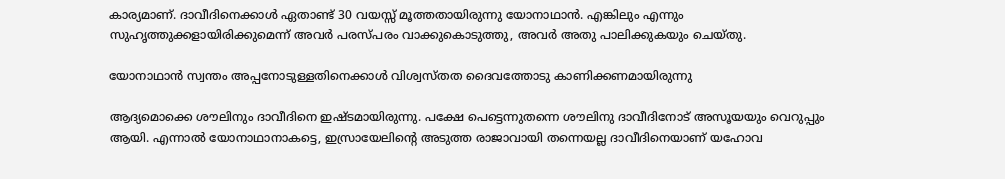കാര്യമാണ്‌. ദാവീദിനെക്കാൾ ഏതാണ്ട്‌ 30 വയസ്സ്‌ മൂത്തതായിരുന്നു യോനാഥാൻ. എങ്കിലും എന്നും സുഹൃത്തുക്കളായിരിക്കുമെന്ന്‌ അവർ പരസ്‌പരം വാക്കുകൊടുത്തു, അവർ അതു പാലിക്കുകയും ചെയ്‌തു.

യോനാഥാൻ സ്വന്തം അപ്പനോടുള്ളതിനെക്കാൾ വിശ്വസ്‌തത ദൈവത്തോടു കാണിക്കണമായിരുന്നു

ആദ്യമൊക്കെ ശൗലിനും ദാവീദിനെ ഇഷ്ടമായിരുന്നു. പക്ഷേ പെട്ടെന്നുതന്നെ ശൗലിനു ദാവീദിനോട്‌ അസൂയയും വെറുപ്പും ആയി. എന്നാൽ യോനാഥാനാകട്ടെ, ഇസ്രായേലിന്റെ അടുത്ത രാജാവായി തന്നെയല്ല ദാവീദിനെയാണ്‌ യഹോവ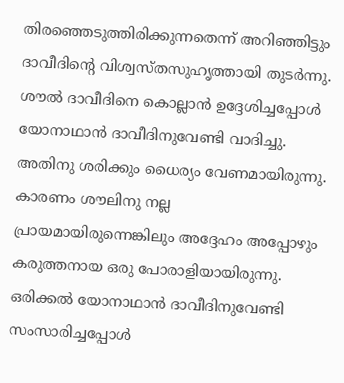തിരഞ്ഞെടുത്തിരിക്കുന്നതെന്ന്‌ അറിഞ്ഞിട്ടും ദാവീദിന്റെ വിശ്വസ്‌തസുഹൃത്തായി തുടർന്നു. ശൗൽ ദാവീദിനെ കൊല്ലാൻ ഉദ്ദേശിച്ചപ്പോൾ യോനാഥാൻ ദാവീദിനുവേണ്ടി വാദിച്ചു. അതിനു ശരിക്കും ധൈര്യം വേണമായിരുന്നു. കാരണം ശൗലിനു നല്ല പ്രായമായിരുന്നെങ്കിലും അദ്ദേഹം അപ്പോഴും കരുത്തനായ ഒരു പോരാളിയായിരുന്നു. ഒരിക്കൽ യോനാഥാൻ ദാവീദിനുവേണ്ടി സംസാരിച്ചപ്പോൾ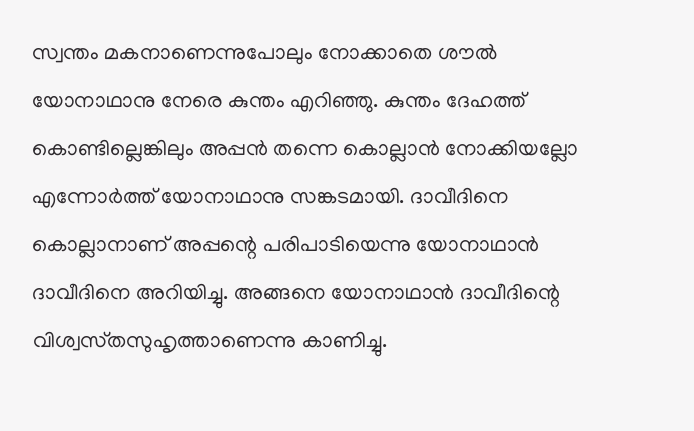സ്വന്തം മകനാണെന്നുപോലും നോക്കാതെ ശൗൽ യോനാഥാനു നേരെ കുന്തം എറിഞ്ഞു. കുന്തം ദേഹത്ത്‌ കൊണ്ടില്ലെങ്കിലും അപ്പൻ തന്നെ കൊല്ലാൻ നോക്കിയല്ലോ എന്നോർത്ത്‌ യോനാഥാനു സങ്കടമായി. ദാവീദിനെ കൊല്ലാനാണ്‌ അപ്പന്റെ പരിപാടിയെന്നു യോനാഥാൻ ദാവീദിനെ അറിയിച്ചു. അങ്ങനെ യോനാഥാൻ ദാവീദിന്റെ വിശ്വസ്‌തസുഹൃത്താണെന്നു കാണിച്ചു.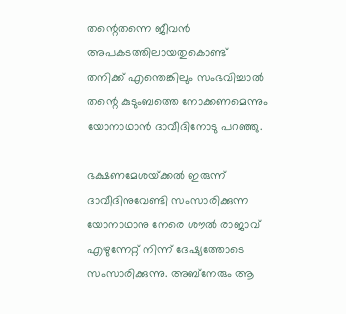തന്റെതന്നെ ജീവൻ അപകടത്തിലായതുകൊണ്ട്‌ തനിക്ക്‌ എന്തെങ്കിലും സംഭവിച്ചാൽ തന്റെ കുടുംബത്തെ നോക്കണമെന്നും യോനാഥാൻ ദാവീദിനോടു പറഞ്ഞു.

ഭക്ഷണമേശയ്‌ക്കൽ ഇരുന്ന്‌ ദാവീദിനുവേണ്ടി സംസാരിക്കുന്ന യോനാഥാനു നേരെ ശൗൽ രാജാവ്‌ എഴുന്നേറ്റ്‌ നിന്ന്‌ ദേഷ്യത്തോടെ സംസാരിക്കുന്നു. അബ്‌നേരും ആ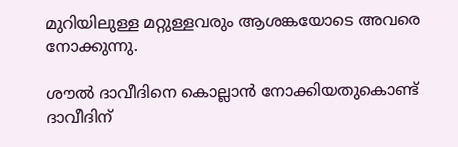മുറിയിലുള്ള മറ്റുള്ളവരും ആശങ്കയോടെ അവരെ നോക്കുന്നു.

ശൗൽ ദാവീദിനെ കൊല്ലാൻ നോക്കിയതുകൊണ്ട്‌ ദാവീദിന്‌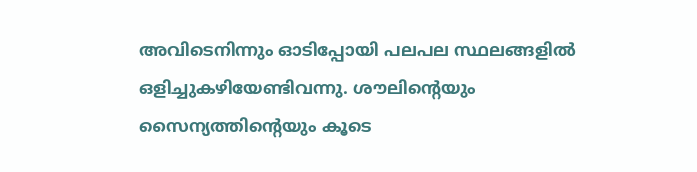അവിടെനിന്നും ഓടിപ്പോയി പലപല സ്ഥലങ്ങളിൽ ഒളിച്ചുകഴിയേണ്ടിവന്നു. ശൗലിന്റെയും സൈന്യത്തിന്റെയും കൂടെ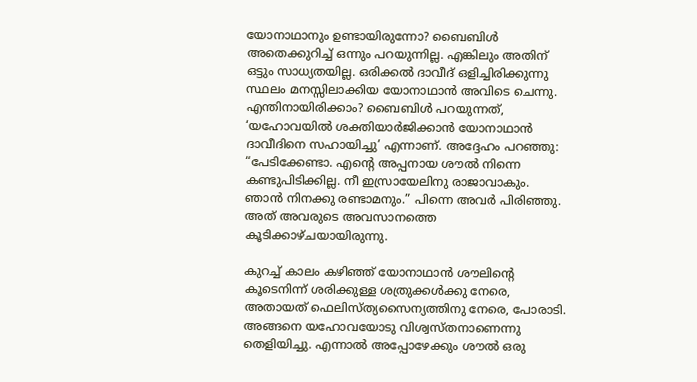യോനാഥാനും ഉണ്ടായിരുന്നോ? ബൈബിൾ അതെക്കുറിച്ച്‌ ഒന്നും പറയുന്നില്ല. എങ്കിലും അതിന്‌ ഒട്ടും സാധ്യതയില്ല. ഒരിക്കൽ ദാവീദ്‌ ഒളിച്ചിരിക്കുന്നു സ്ഥലം മനസ്സിലാക്കിയ യോനാഥാൻ അവിടെ ചെന്നു. എന്തിനായിരിക്കാം? ബൈബിൾ പറയുന്നത്‌, ‘യഹോവയിൽ ശക്തിയാർജിക്കാൻ യോനാഥാൻ ദാവീദിനെ സഹായിച്ചു’ എന്നാണ്‌. അദ്ദേഹം പറഞ്ഞു: “പേടിക്കേണ്ടാ. എന്റെ അപ്പനായ ശൗൽ നിന്നെ കണ്ടുപിടിക്കില്ല. നീ ഇസ്രായേലിനു രാജാവാകും. ഞാൻ നിനക്കു രണ്ടാമനും.” പിന്നെ അവർ പിരിഞ്ഞു. അത്‌ അവരുടെ അവസാനത്തെ കൂടിക്കാഴ്‌ചയായിരുന്നു.

കുറച്ച്‌ കാലം കഴിഞ്ഞ്‌ യോനാഥാൻ ശൗലിന്റെ കൂടെനിന്ന്‌ ശരിക്കുള്ള ശത്രുക്കൾക്കു നേരെ, അതായത്‌ ഫെലിസ്‌ത്യസൈന്യത്തിനു നേരെ, പോരാടി. അങ്ങനെ യഹോവയോടു വിശ്വസ്‌തനാണെന്നു തെളിയിച്ചു. എന്നാൽ അപ്പോഴേക്കും ശൗൽ ഒരു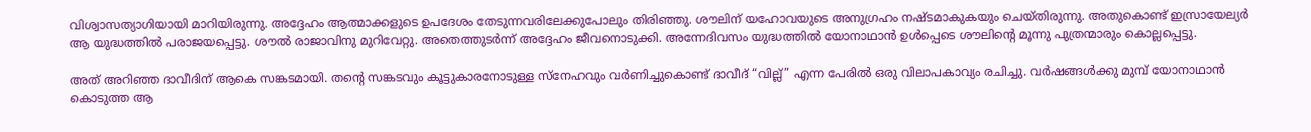വിശ്വാസത്യാഗിയായി മാറിയിരുന്നു. അദ്ദേഹം ആത്മാക്കളുടെ ഉപദേശം തേടുന്നവരിലേക്കുപോലും തിരിഞ്ഞു. ശൗലിന്‌ യഹോവയുടെ അനുഗ്രഹം നഷ്ടമാകുകയും ചെയ്‌തിരുന്നു. അതുകൊണ്ട്‌ ഇസ്രായേല്യർ ആ യുദ്ധത്തിൽ പരാജയപ്പെട്ടു. ശൗൽ രാജാവിനു മുറിവേറ്റു. അതെത്തുടർന്ന്‌ അദ്ദേഹം ജീവനൊടുക്കി. അന്നേദിവസം യുദ്ധത്തിൽ യോനാഥാൻ ഉൾപ്പെടെ ശൗലിന്റെ മൂന്നു പുത്രന്മാരും കൊല്ലപ്പെട്ടു.

അത്‌ അറിഞ്ഞ ദാവീദിന്‌ ആകെ സങ്കടമായി. തന്റെ സങ്കടവും കൂട്ടുകാരനോടുള്ള സ്‌നേഹവും വർണിച്ചുകൊണ്ട്‌ ദാവീദ്‌ “വില്ല്‌” എന്ന പേരിൽ ഒരു വിലാപകാവ്യം രചിച്ചു. വർഷങ്ങൾക്കു മുമ്പ്‌ യോനാഥാൻ കൊടുത്ത ആ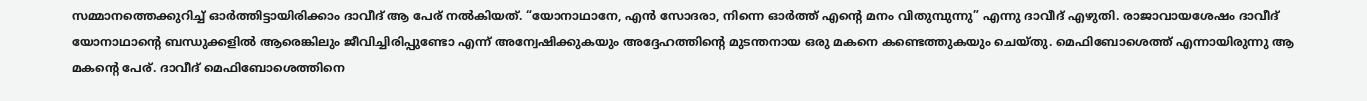സമ്മാനത്തെക്കുറിച്ച്‌ ഓർത്തിട്ടായിരിക്കാം ദാവീദ്‌ ആ പേര്‌ നൽകിയത്‌. “യോനാഥാനേ, എൻ സോദരാ, നിന്നെ ഓർത്ത്‌ എന്റെ മനം വിതുമ്പുന്നു” എന്നു ദാവീദ്‌ എഴുതി. രാജാവായശേഷം ദാവീദ്‌ യോനാഥാന്റെ ബന്ധുക്കളിൽ ആരെങ്കിലും ജീവിച്ചിരിപ്പുണ്ടോ എന്ന്‌ അന്വേഷിക്കുകയും അദ്ദേഹത്തിന്റെ മുടന്തനായ ഒരു മകനെ കണ്ടെത്തുകയും ചെയ്‌തു. മെഫിബോശെത്ത്‌ എന്നായിരുന്നു ആ മകന്റെ പേര്‌. ദാവീദ്‌ മെഫിബോശെത്തിനെ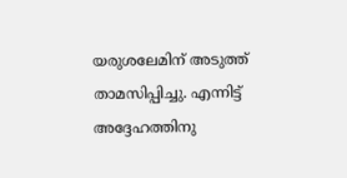യരുശലേമിന്‌ അടുത്ത്‌ താമസിപ്പിച്ചു. എന്നിട്ട്‌ അദ്ദേഹത്തിനു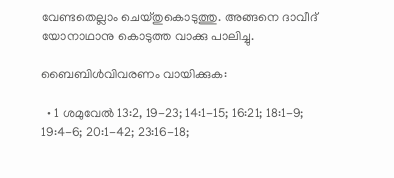വേണ്ടതെല്ലാം ചെയ്‌തുകൊടുത്തു. അങ്ങനെ ദാവീദ്‌ യോനാഥാനു കൊടുത്ത വാക്കു പാലിച്ചു.

ബൈബിൾവിവരണം വായിക്കുക:

  • 1 ശമുവേൽ 13:2, 19-23; 14:1-15; 16:21; 18:1-9; 19:4-6; 20:1-42; 23:16-18;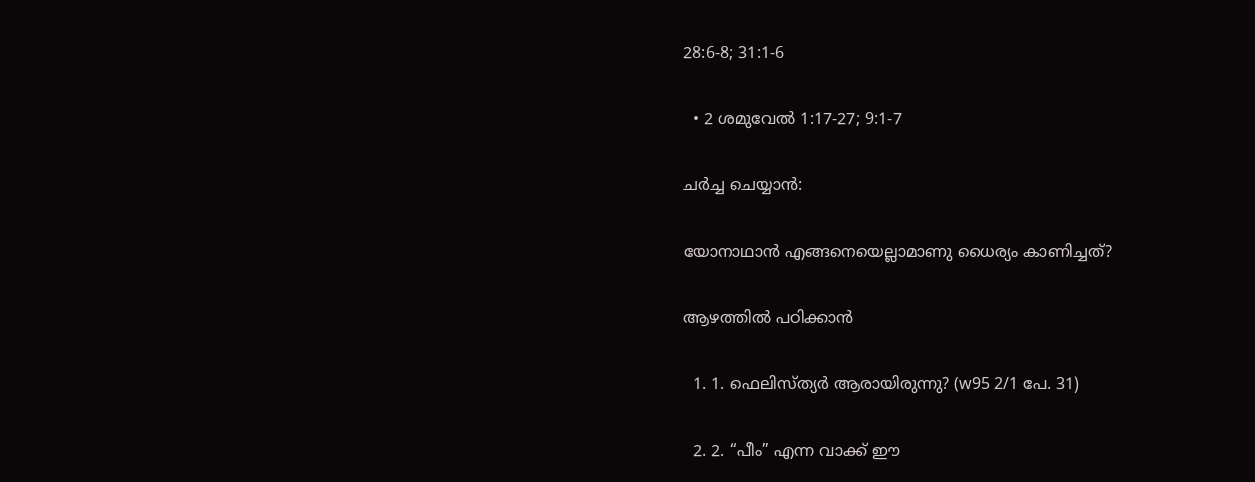28:6-8; 31:1-6

  • 2 ശമുവേൽ 1:17-27; 9:1-7

ചർച്ച ചെയ്യാൻ:

യോനാഥാൻ എങ്ങനെയെല്ലാമാണു ധൈര്യം കാണിച്ചത്‌?

ആഴത്തിൽ പഠിക്കാൻ

  1. 1. ഫെലിസ്‌ത്യർ ആരായിരുന്നു? (w95 2/1 പേ. 31)

  2. 2. “പീം” എന്ന വാക്ക്‌ ഈ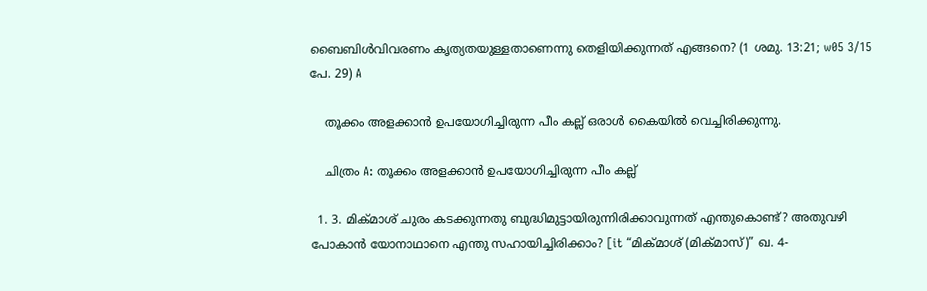ബൈബിൾവിവരണം കൃത്യതയുള്ളതാണെന്നു തെളിയിക്കുന്നത്‌ എങ്ങനെ? (1 ശമു. 13:21; w05 3/15 പേ. 29) A

    തൂക്കം അളക്കാൻ ഉപയോഗിച്ചിരുന്ന പീം കല്ല്‌ ഒരാൾ കൈയിൽ വെച്ചിരിക്കുന്നു.

    ചിത്രം A: തൂക്കം അളക്കാൻ ഉപയോഗിച്ചിരുന്ന പീം കല്ല്‌

  1. 3. മിക്‌മാശ്‌ ചുരം കടക്കുന്നതു ബുദ്ധിമുട്ടായിരുന്നിരിക്കാവുന്നത്‌ എന്തുകൊണ്ട്‌? അതുവഴി പോകാൻ യോനാഥാനെ എന്തു സഹായിച്ചിരിക്കാം? [it “മിക്‌മാശ്‌ (മിക്‌മാസ്‌)” ഖ. 4-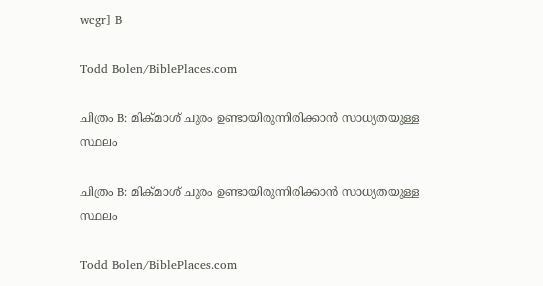wcgr] B

Todd Bolen/BiblePlaces.com

ചിത്രം B: മിക്‌മാശ്‌ ചുരം ഉണ്ടായിരുന്നിരിക്കാൻ സാധ്യതയുള്ള സ്ഥലം

ചിത്രം B: മിക്‌മാശ്‌ ചുരം ഉണ്ടായിരുന്നിരിക്കാൻ സാധ്യതയുള്ള സ്ഥലം

Todd Bolen/BiblePlaces.com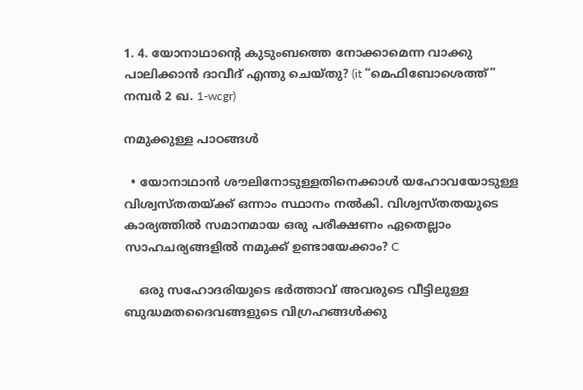1. 4. യോനാഥാന്റെ കുടുംബത്തെ നോക്കാമെന്ന വാക്കു പാലിക്കാൻ ദാവീദ്‌ എന്തു ചെയ്‌തു? (it “മെഫിബോശെത്ത്‌” നമ്പർ 2 ഖ. 1-wcgr)

നമുക്കുള്ള പാഠങ്ങൾ

  • യോനാഥാൻ ശൗലിനോടുള്ളതിനെക്കാൾ യഹോവയോടുള്ള വിശ്വസ്‌തതയ്‌ക്ക്‌ ഒന്നാം സ്ഥാനം നൽകി. വിശ്വസ്‌തതയുടെ കാര്യത്തിൽ സമാനമായ ഒരു പരീക്ഷണം ഏതെല്ലാം സാഹചര്യങ്ങളിൽ നമുക്ക്‌ ഉണ്ടായേക്കാം? C

    ഒരു സഹോദരിയുടെ ഭർത്താവ്‌ അവരുടെ വീട്ടിലുള്ള ബുദ്ധമതദൈവങ്ങളുടെ വിഗ്രഹങ്ങൾക്കു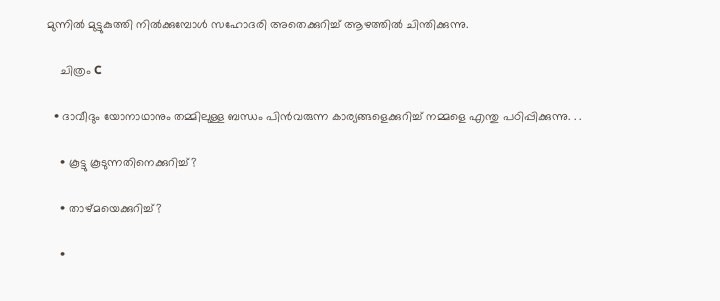മുന്നിൽ മുട്ടുകുത്തി നിൽക്കുമ്പോൾ സഹോദരി അതെക്കുറിച്ച്‌ ആഴത്തിൽ ചിന്തിക്കുന്നു.

    ചിത്രം C

  • ദാവീദും യോനാഥാനും തമ്മിലുള്ള ബന്ധം പിൻവരുന്ന കാര്യങ്ങളെക്കുറിച്ച്‌ നമ്മളെ എന്തു പഠിപ്പിക്കുന്നു. . .

    • കൂട്ടു കൂടുന്നതിനെക്കുറിച്ച്‌?

    • താഴ്‌മയെക്കുറിച്ച്‌?

    •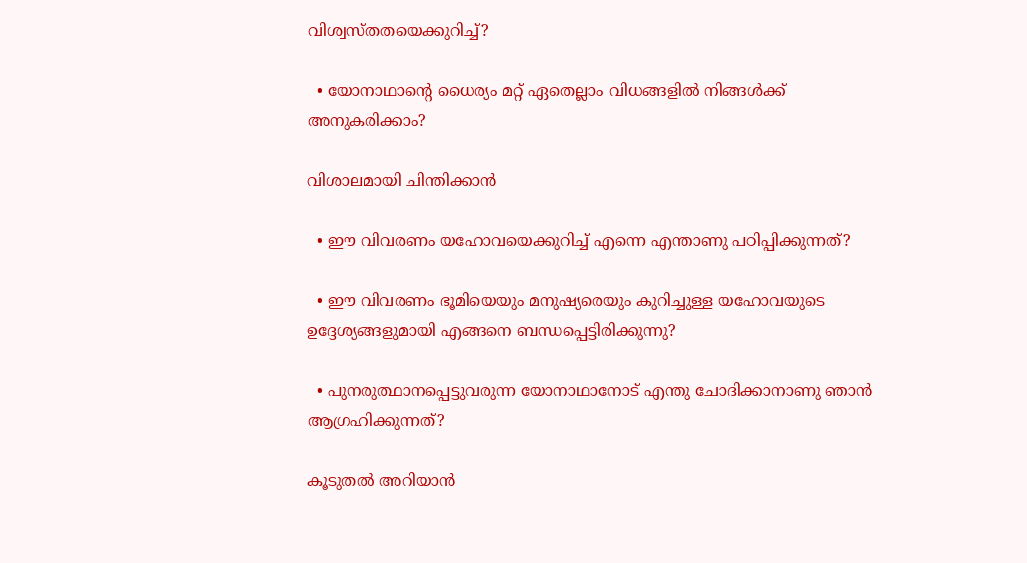വിശ്വസ്‌തതയെക്കുറിച്ച്‌?

  • യോനാഥാന്റെ ധൈര്യം മറ്റ്‌ ഏതെല്ലാം വിധങ്ങളിൽ നിങ്ങൾക്ക്‌ അനുകരിക്കാം?

വിശാലമായി ചിന്തിക്കാൻ

  • ഈ വിവരണം യഹോവയെക്കുറിച്ച്‌ എന്നെ എന്താണു പഠിപ്പിക്കുന്നത്‌?

  • ഈ വിവരണം ഭൂമിയെയും മനുഷ്യരെയും കുറിച്ചുള്ള യഹോവയുടെ ഉദ്ദേശ്യങ്ങളുമായി എങ്ങനെ ബന്ധപ്പെട്ടിരിക്കുന്നു?

  • പുനരുത്ഥാനപ്പെട്ടുവരുന്ന യോനാഥാനോട്‌ എന്തു ചോദിക്കാനാണു ഞാൻ ആഗ്രഹിക്കുന്നത്‌?

കൂടുതൽ അറിയാൻ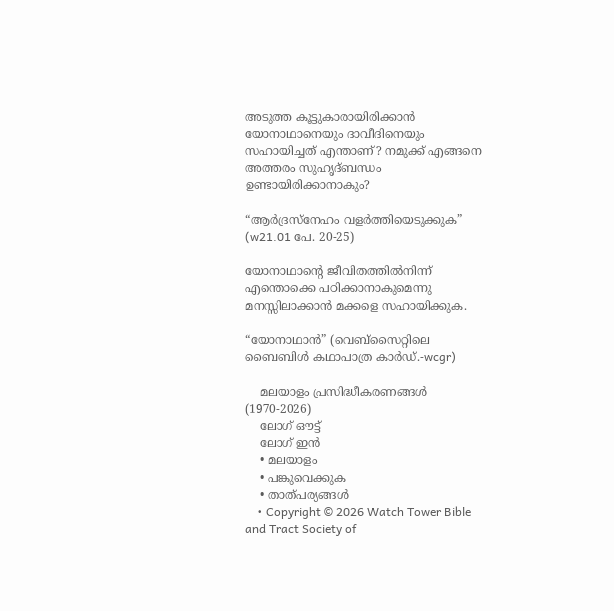അടുത്ത കൂട്ടുകാരായിരിക്കാൻ യോനാഥാനെയും ദാവീദിനെയും സഹായിച്ചത്‌ എന്താണ്‌? നമുക്ക്‌ എങ്ങനെ അത്തരം സുഹൃദ്‌ബന്ധം ഉണ്ടായിരിക്കാനാകും?

“ആർദ്രസ്‌നേഹം വളർത്തിയെടുക്കുക” (w21.01 പേ. 20-25)

യോനാഥാന്റെ ജീവിതത്തിൽനിന്ന്‌ എന്തൊക്കെ പഠിക്കാനാകുമെന്നു മനസ്സിലാക്കാൻ മക്കളെ സഹായിക്കുക.

“യോനാഥാൻ” (വെബ്‌സൈറ്റിലെ ബൈബിൾ കഥാപാത്ര കാർഡ്‌.-wcgr)

    മലയാളം പ്രസിദ്ധീകരണങ്ങൾ (1970-2026)
    ലോഗ് ഔട്ട്
    ലോഗ് ഇൻ
    • മലയാളം
    • പങ്കുവെക്കുക
    • താത്പര്യങ്ങൾ
    • Copyright © 2026 Watch Tower Bible and Tract Society of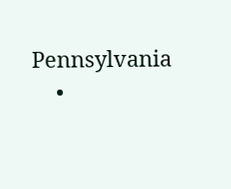Pennsylvania
    •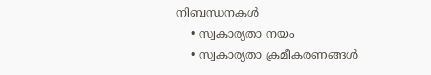നിബന്ധനകള്‍
    • സ്വകാര്യതാ നയം
    • സ്വകാര്യതാ ക്രമീകരണങ്ങൾ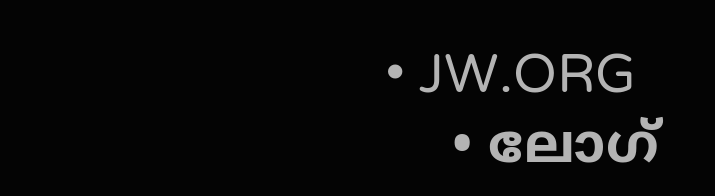• JW.ORG
    • ലോഗ്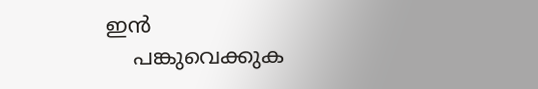ഇൻ
    പങ്കുവെക്കുക